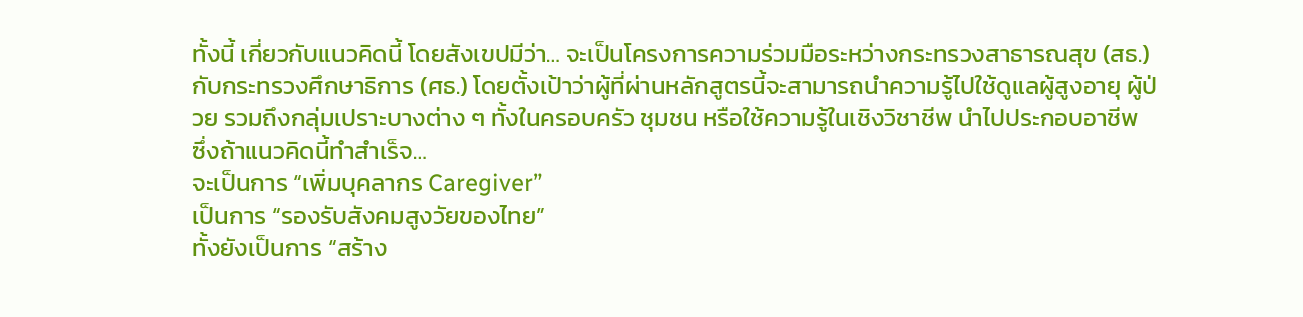ทั้งนี้ เกี่ยวกับแนวคิดนี้ โดยสังเขปมีว่า… จะเป็นโครงการความร่วมมือระหว่างกระทรวงสาธารณสุข (สธ.) กับกระทรวงศึกษาธิการ (ศธ.) โดยตั้งเป้าว่าผู้ที่ผ่านหลักสูตรนี้จะสามารถนำความรู้ไปใช้ดูแลผู้สูงอายุ ผู้ป่วย รวมถึงกลุ่มเปราะบางต่าง ๆ ทั้งในครอบครัว ชุมชน หรือใช้ความรู้ในเชิงวิชาชีพ นำไปประกอบอาชีพ ซึ่งถ้าแนวคิดนี้ทำสำเร็จ…
จะเป็นการ “เพิ่มบุคลากร Caregiver”
เป็นการ “รองรับสังคมสูงวัยของไทย”
ทั้งยังเป็นการ “สร้าง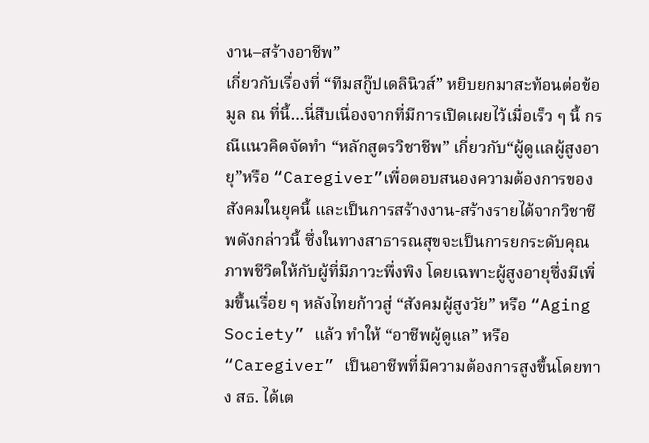งาน–สร้างอาชีพ”
เกี่ยวกับเรื่องที่ “ทีมสกู๊ปเดลินิวส์” หยิบยกมาสะท้อนต่อข้อมูล ณ ที่นี้…นี่สืบเนื่องจากที่มีการเปิดเผยไว้เมื่อเร็ว ๆ นี้ กรณีแนวคิดจัดทำ “หลักสูตรวิชาชีพ” เกี่ยวกับ“ผู้ดูแลผู้สูงอายุ”หรือ “Caregiver”เพื่อตอบสนองความต้องการของสังคมในยุคนี้ และเป็นการสร้างงาน-สร้างรายได้จากวิชาชีพดังกล่าวนี้ ซึ่งในทางสาธารณสุขจะเป็นการยกระดับคุณภาพชีวิตให้กับผู้ที่มีภาวะพึ่งพิง โดยเฉพาะผู้สูงอายุซึ่งมีเพิ่มขึ้นเรื่อย ๆ หลังไทยก้าวสู่ “สังคมผู้สูงวัย” หรือ “Aging Society” แล้ว ทำให้ “อาชีพผู้ดูแล” หรือ “Caregiver” เป็นอาชีพที่มีความต้องการสูงขึ้นโดยทาง สธ. ได้เต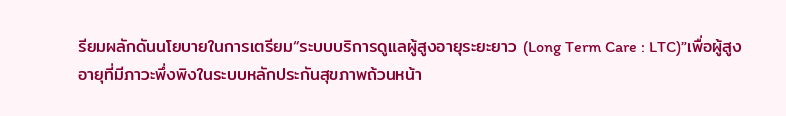รียมผลักดันนโยบายในการเตรียม“ระบบบริการดูแลผู้สูงอายุระยะยาว (Long Term Care : LTC)”เพื่อผู้สูงอายุที่มีภาวะพึ่งพิงในระบบหลักประกันสุขภาพถ้วนหน้า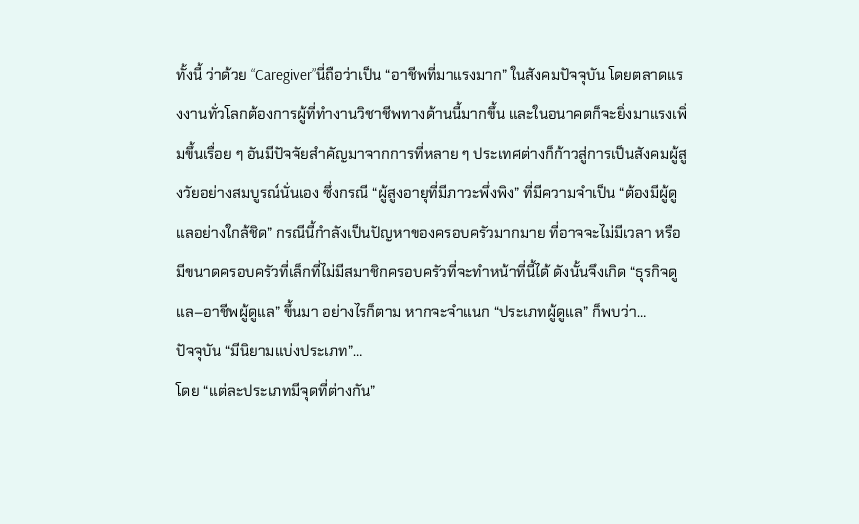ทั้งนี้ ว่าด้วย “Caregiver”นี่ถือว่าเป็น “อาชีพที่มาแรงมาก” ในสังคมปัจจุบัน โดยตลาดแรงงานทั่วโลกต้องการผู้ที่ทำงานวิชาชีพทางด้านนี้มากขึ้น และในอนาคตก็จะยิ่งมาแรงเพิ่มขึ้นเรื่อย ๆ อันมีปัจจัยสำคัญมาจากการที่หลาย ๆ ประเทศต่างก็ก้าวสู่การเป็นสังคมผู้สูงวัยอย่างสมบูรณ์นั่นเอง ซึ่งกรณี “ผู้สูงอายุที่มีภาวะพึ่งพิง” ที่มีความจำเป็น “ต้องมีผู้ดูแลอย่างใกล้ชิด” กรณีนี้กำลังเป็นปัญหาของครอบครัวมากมาย ที่อาจจะไม่มีเวลา หรือมีขนาดครอบครัวที่เล็กที่ไม่มีสมาชิกครอบครัวที่จะทำหน้าที่นี้ได้ ดังนั้นจึงเกิด “ธุรกิจดูแล–อาชีพผู้ดูแล” ขึ้นมา อย่างไรก็ตาม หากจะจำแนก “ประเภทผู้ดูแล” ก็พบว่า…
ปัจจุบัน “มีนิยามแบ่งประเภท”…
โดย “แต่ละประเภทมีจุดที่ต่างกัน”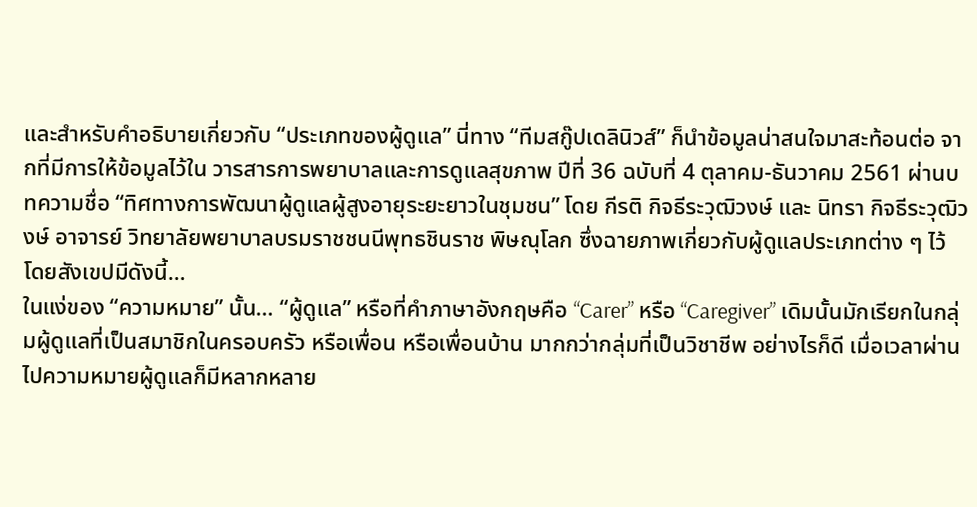และสำหรับคำอธิบายเกี่ยวกับ “ประเภทของผู้ดูแล” นี่ทาง “ทีมสกู๊ปเดลินิวส์” ก็นำข้อมูลน่าสนใจมาสะท้อนต่อ จากที่มีการให้ข้อมูลไว้ใน วารสารการพยาบาลและการดูแลสุขภาพ ปีที่ 36 ฉบับที่ 4 ตุลาคม-ธันวาคม 2561 ผ่านบทความชื่อ “ทิศทางการพัฒนาผู้ดูแลผู้สูงอายุระยะยาวในชุมชน” โดย กีรติ กิจธีระวุฒิวงษ์ และ นิทรา กิจธีระวุฒิวงษ์ อาจารย์ วิทยาลัยพยาบาลบรมราชชนนีพุทธชินราช พิษณุโลก ซึ่งฉายภาพเกี่ยวกับผู้ดูแลประเภทต่าง ๆ ไว้ โดยสังเขปมีดังนี้…
ในแง่ของ “ความหมาย” นั้น… “ผู้ดูแล” หรือที่คำภาษาอังกฤษคือ “Carer” หรือ “Caregiver” เดิมนั้นมักเรียกในกลุ่มผู้ดูแลที่เป็นสมาชิกในครอบครัว หรือเพื่อน หรือเพื่อนบ้าน มากกว่ากลุ่มที่เป็นวิชาชีพ อย่างไรก็ดี เมื่อเวลาผ่านไปความหมายผู้ดูแลก็มีหลากหลาย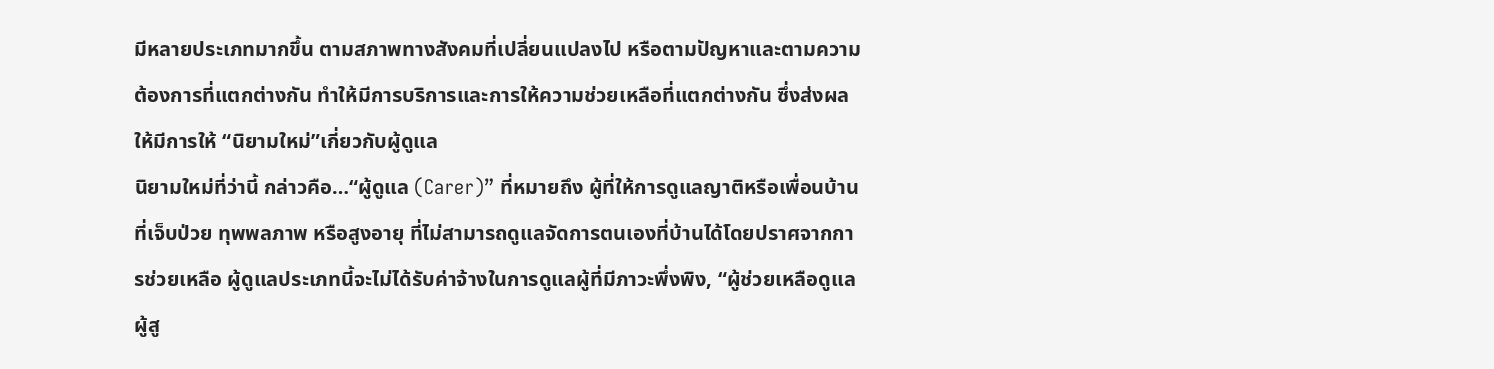มีหลายประเภทมากขึ้น ตามสภาพทางสังคมที่เปลี่ยนแปลงไป หรือตามปัญหาและตามความต้องการที่แตกต่างกัน ทำให้มีการบริการและการให้ความช่วยเหลือที่แตกต่างกัน ซึ่งส่งผลให้มีการให้ “นิยามใหม่”เกี่ยวกับผู้ดูแล
นิยามใหม่ที่ว่านี้ กล่าวคือ…“ผู้ดูแล (Carer)” ที่หมายถึง ผู้ที่ให้การดูแลญาติหรือเพื่อนบ้านที่เจ็บป่วย ทุพพลภาพ หรือสูงอายุ ที่ไม่สามารถดูแลจัดการตนเองที่บ้านได้โดยปราศจากการช่วยเหลือ ผู้ดูแลประเภทนี้จะไม่ได้รับค่าจ้างในการดูแลผู้ที่มีภาวะพึ่งพิง, “ผู้ช่วยเหลือดูแลผู้สู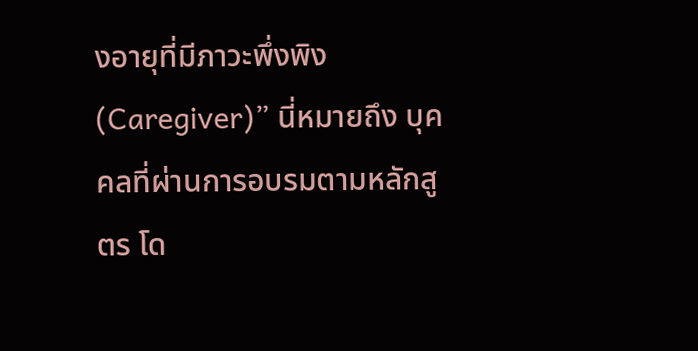งอายุที่มีภาวะพึ่งพิง (Caregiver)” นี่หมายถึง บุคคลที่ผ่านการอบรมตามหลักสูตร โด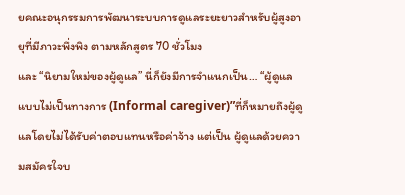ยคณะอนุกรรมการพัฒนาระบบการดูแลระยะยาวสำหรับผู้สูงอายุที่มีภาวะพึ่งพิง ตามหลักสูตร 70 ชั่วโมง
และ “นิยามใหม่ของผู้ดูแล” นี่ก็ยังมีการจำแนกเป็น… “ผู้ดูแลแบบไม่เป็นทางการ (Informal caregiver)”ที่ก็หมายถึงผู้ดูแลโดยไม่ได้รับค่าตอบแทนหรือค่าจ้าง แต่เป็น ผู้ดูแลด้วยความสมัครใจบ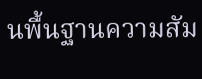นพื้นฐานความสัม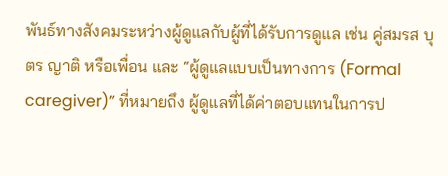พันธ์ทางสังคมระหว่างผู้ดูแลกับผู้ที่ได้รับการดูแล เช่น คู่สมรส บุตร ญาติ หรือเพื่อน และ “ผู้ดูแลแบบเป็นทางการ (Formal caregiver)” ที่หมายถึง ผู้ดูแลที่ได้ค่าตอบแทนในการป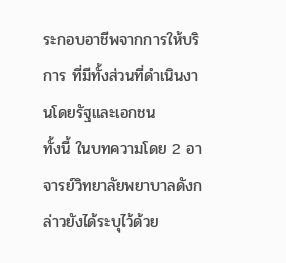ระกอบอาชีพจากการให้บริการ ที่มีทั้งส่วนที่ดำเนินงานโดยรัฐและเอกชน
ทั้งนี้ ในบทความโดย 2 อาจารย์วิทยาลัยพยาบาลดังกล่าวยังได้ระบุไว้ด้วย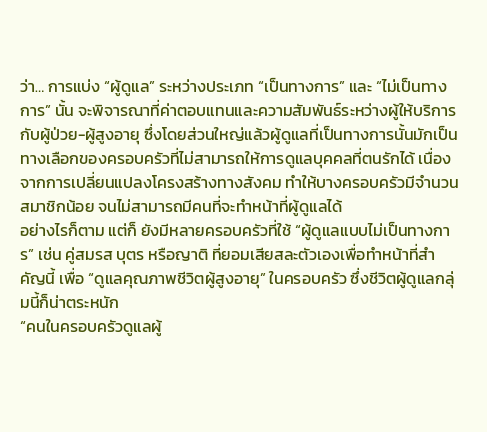ว่า… การแบ่ง “ผู้ดูแล” ระหว่างประเภท “เป็นทางการ” และ “ไม่เป็นทางการ” นั้น จะพิจารณาที่ค่าตอบแทนและความสัมพันธ์ระหว่างผู้ให้บริการกับผู้ป่วย-ผู้สูงอายุ ซึ่งโดยส่วนใหญ่แล้วผู้ดูแลที่เป็นทางการนั้นมักเป็นทางเลือกของครอบครัวที่ไม่สามารถให้การดูแลบุคคลที่ตนรักได้ เนื่องจากการเปลี่ยนแปลงโครงสร้างทางสังคม ทำให้บางครอบครัวมีจำนวนสมาชิกน้อย จนไม่สามารถมีคนที่จะทำหน้าที่ผู้ดูแลได้
อย่างไรก็ตาม แต่ก็ ยังมีหลายครอบครัวที่ใช้ “ผู้ดูแลแบบไม่เป็นทางการ” เช่น คู่สมรส บุตร หรือญาติ ที่ยอมเสียสละตัวเองเพื่อทำหน้าที่สำคัญนี้ เพื่อ “ดูแลคุณภาพชีวิตผู้สูงอายุ” ในครอบครัว ซึ่งชีวิตผู้ดูแลกลุ่มนี้ก็น่าตระหนัก
“คนในครอบครัวดูแลผู้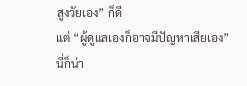สูงวัยเอง” ก็ดี
แต่ “ผู้ดูแลเองก็อาจมีปัญหาเสียเอง”
นี่ก็น่า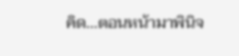คิด…ตอนหน้ามาพินิจ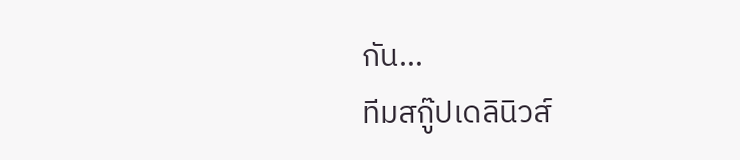กัน…
ทีมสกู๊ปเดลินิวส์